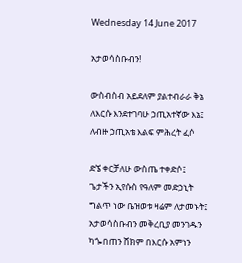Wednesday 14 June 2017

አታወሳስቡብን!

ውስብስብ አይደለም ያልተብራራ ቅኔ
ለእርሱ እንደተገባሁ ኃጢአተኛው እኔ፤
ለብዙ ኃጢአቴ እልፍ ምሕረት ፈሶ

ድኜ ቀርቻለሁ ውስጤ ተቀድሶ፤
ጌታችን ኢየሱስ የዓለም መድኃኒት
ግልጥ ነው ቤዝወቱ ዛሬም ለታመኑት፤
አታወሳስቡብን መቅረቢያ መንገዱን
ካጐበጠን ሸክም በእርሱ አምነን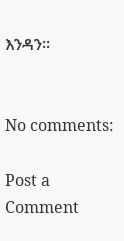እንዳን፡፡


No comments:

Post a Comment